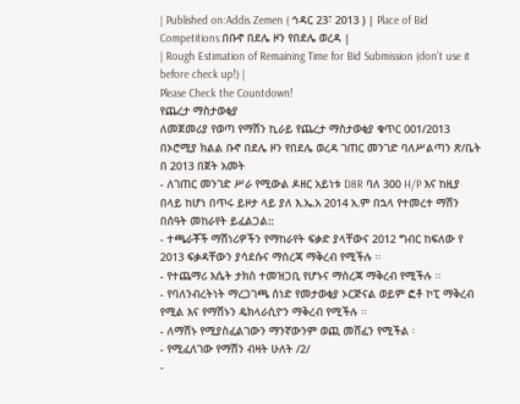| Published on:Addis Zemen ( ኅዳር 23፣ 2013 ) | Place of Bid Competitions:በቡኖ በደሌ ዞን የበደሌ ወረዳ |
| Rough Estimation of Remaining Time for Bid Submission (don’t use it before check up!) |
Please Check the Countdown!
የጨረታ ማስታወቂያ
ለመጀመሪያ የወጣ የማሽን ኪራይ የጨረታ ማስታወቂያ ቁጥር 001/2013
በኦሮሚያ ክልል ቡኖ በደሌ ዞን የበደሌ ወረዳ ገጠር መንገድ ባለሥልጣን ጽ/ቤት በ 2013 በጀት አመት
- ለገጠር መንገድ ሥራ የሚውል ዶዘር አይነቱ D8R ባለ 300 H/P እና ከዚያ በላይ ከሆነ በጥሩ ይዞታ ላይ ያለ እ.ኤ.አ 2014 አ.ም በኋላ የተመረተ ማሽን በሰዓት መከራየት ይፈልጋል::
- ተጫራቾች ማሽነሪዎችን የማከራየት ፍቃድ ያላቸውና 2012 ግብር ከፍለው የ 2013 ፍቃዳቸውን ያሳደሱና ማስረጃ ማቅረብ የሚችሉ ፡፡
- የተጨማሪ እሴት ታክስ ተመዝጋቢ የሆኑና ማስረጃ ማቅረብ የሚችሉ ።
- የባለንብረትነት ማረጋገጫ ሰነድ የመታወቂያ ኦርጅናል ወይም ፎቶ ኮፒ ማቅረብ የሚል እና የማሽኑን ዴክላራሲዮን ማቅረብ የሚችሉ ፡፡
- ለማሽኑ የሚያስፈልገውን ማንኛውንም ወጪ መሸፈን የሚችል ፡
- የሚፈለገው የማሽን ብዛት ሁለት /2/
-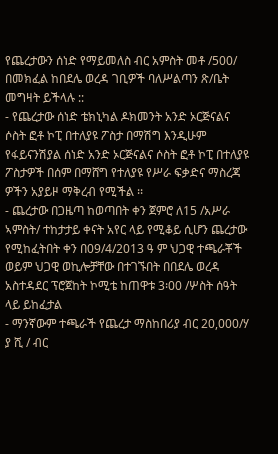የጨረታውን ሰነድ የማይመለስ ብር አምስት መቶ /500/ በመክፈል ከበደሌ ወረዳ ገቢዎች ባለሥልጣን ጽ/ቤት መግዛት ይችላሉ ::
- የጨረታው ሰነድ ቴክኒካል ዶክመንት አንድ ኦርጅናልና ሶስት ፎቶ ኮፒ በተለያዩ ፖስታ በማሽግ እንዲሁም የፋይናንሽያል ሰነድ አንድ ኦርጅናልና ሶስት ፎቶ ኮፒ በተለያዩ ፖስታዎች በሰም በማሸግ የተለያዩ የሥራ ፍቃድና ማስረጃ ዎችን አያይዞ ማቅረብ የሚችል ፡፡
- ጨረታው በጋዜጣ ከወጣበት ቀን ጀምሮ ለ15 /አሥራ ኣምስት/ ተከታታይ ቀናት አየር ላይ የሚቆይ ሲሆን ጨረታው የሚከፈትበት ቀን በ09/4/2013 ዓ ም ህጋዊ ተጫራቾች ወይም ህጋዊ ወኪሎቻቸው በተገኙበት በበደሌ ወረዳ አስተዳደር ፕሮጀከት ኮሚቴ ከጠዋቱ 3፡00 /ሦስት ሰዓት ላይ ይከፈታል
- ማንኛውም ተጫራች የጨረታ ማስከበሪያ ብር 20,000/ሃ ያ ሺ / ብር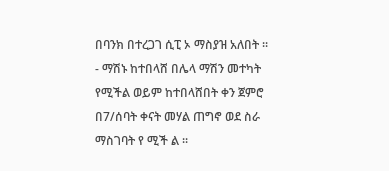በባንክ በተረጋገ ሲፒ ኦ ማስያዝ አለበት ፡፡
- ማሽኑ ከተበላሸ በሌላ ማሽን መተካት የሚችል ወይም ከተበላሸበት ቀን ጀምሮ በ7/ሰባት ቀናት መሃል ጠግኖ ወደ ስራ ማስገባት የ ሚች ል ፡፡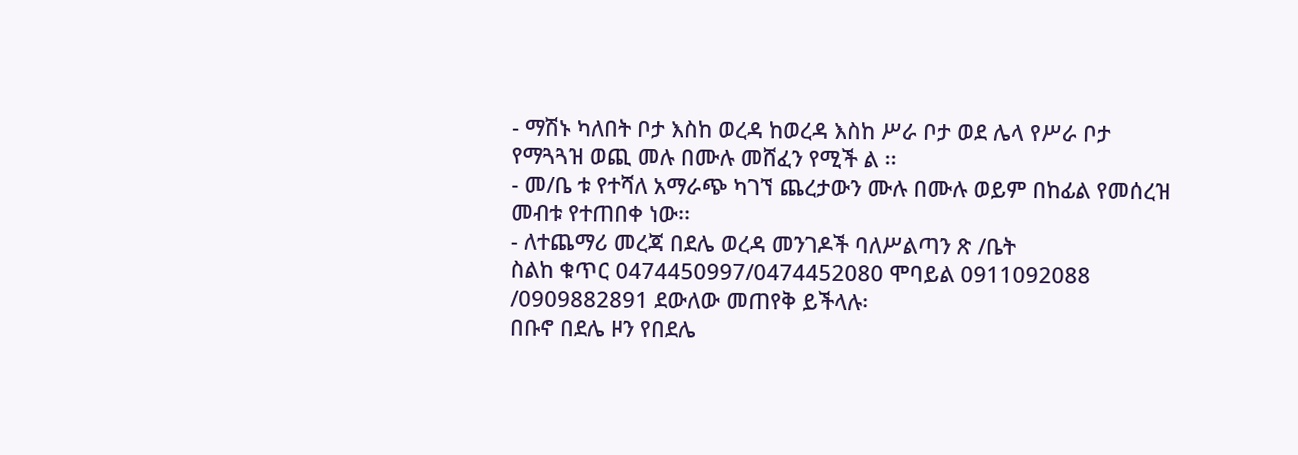- ማሽኑ ካለበት ቦታ እስከ ወረዳ ከወረዳ እስከ ሥራ ቦታ ወደ ሌላ የሥራ ቦታ የማጓጓዝ ወጪ መሉ በሙሉ መሸፈን የሚች ል ፡፡
- መ/ቤ ቱ የተሻለ አማራጭ ካገኘ ጨረታውን ሙሉ በሙሉ ወይም በከፊል የመሰረዝ መብቱ የተጠበቀ ነው፡፡
- ለተጨማሪ መረጃ በደሌ ወረዳ መንገዶች ባለሥልጣን ጽ /ቤት
ስልከ ቁጥር 0474450997/0474452080 ሞባይል 0911092088 /0909882891 ደውለው መጠየቅ ይችላሉ፡
በቡኖ በደሌ ዞን የበደሌ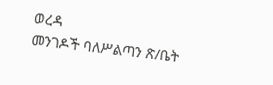ወረዳ
መንገዶች ባለሥልጣን ጽ/ቤት